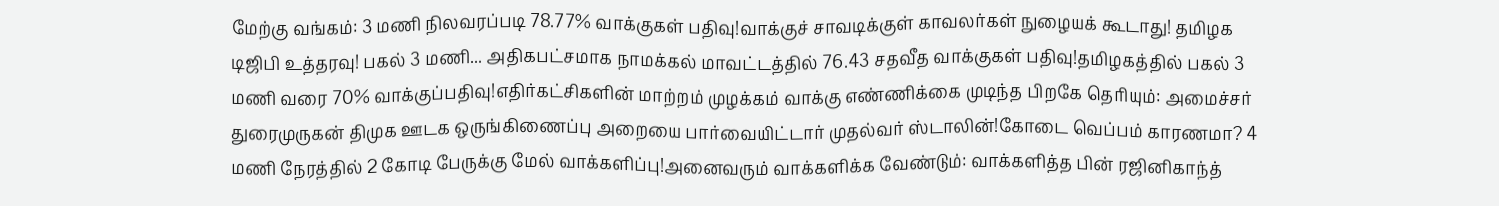மேற்கு வங்கம்: 3 மணி நிலவரப்படி 78.77% வாக்குகள் பதிவு!வாக்குச் சாவடிக்குள் காவலர்கள் நுழையக் கூடாது! தமிழக டிஜிபி உத்தரவு! பகல் 3 மணி... அதிகபட்சமாக நாமக்கல் மாவட்டத்தில் 76.43 சதவீத வாக்குகள் பதிவு!தமிழகத்தில் பகல் 3 மணி வரை 70% வாக்குப்பதிவு!எதிர்கட்சிகளின் மாற்றம் முழக்கம் வாக்கு எண்ணிக்கை முடிந்த பிறகே தெரியும்: அமைச்சர் துரைமுருகன் திமுக ஊடக ஒருங்கிணைப்பு அறையை பார்வையிட்டார் முதல்வர் ஸ்டாலின்!கோடை வெப்பம் காரணமா? 4 மணி நேரத்தில் 2 கோடி பேருக்கு மேல் வாக்களிப்பு!அனைவரும் வாக்களிக்க வேண்டும்: வாக்களித்த பின் ரஜினிகாந்த்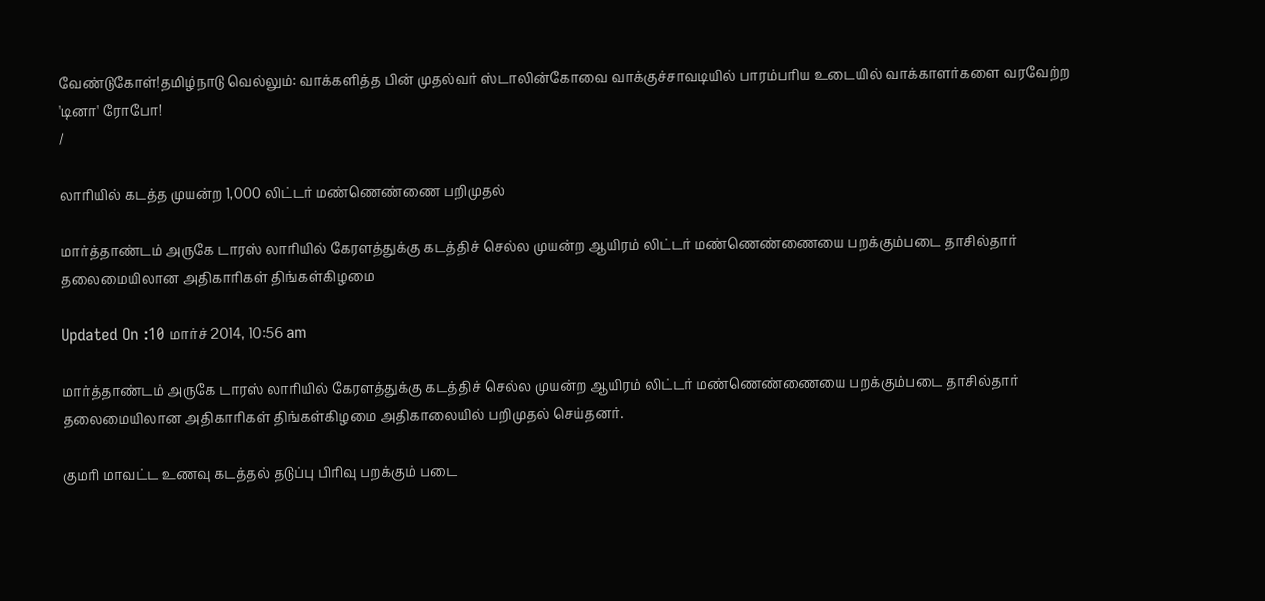வேண்டுகோள்!தமிழ்நாடு வெல்லும்: வாக்களித்த பின் முதல்வர் ஸ்டாலின்கோவை வாக்குச்சாவடியில் பாரம்பரிய உடையில் வாக்காளர்களை வரவேற்ற 'டினா' ரோபோ!
/

லாரியில் கடத்த முயன்ற 1,000 லிட்டர் மண்ணெண்ணை பறிமுதல்

மார்த்தாண்டம் அருகே டாரஸ் லாரியில் கேரளத்துக்கு கடத்திச் செல்ல முயன்ற ஆயிரம் லிட்டர் மண்ணெண்ணையை பறக்கும்படை தாசில்தார் தலைமையிலான அதிகாரிகள் திங்கள்கிழமை

Updated On :10 மார்ச் 2014, 10:56 am

மார்த்தாண்டம் அருகே டாரஸ் லாரியில் கேரளத்துக்கு கடத்திச் செல்ல முயன்ற ஆயிரம் லிட்டர் மண்ணெண்ணையை பறக்கும்படை தாசில்தார் தலைமையிலான அதிகாரிகள் திங்கள்கிழமை அதிகாலையில் பறிமுதல் செய்தனர்.

குமரி மாவட்ட உணவு கடத்தல் தடுப்பு பிரிவு பறக்கும் படை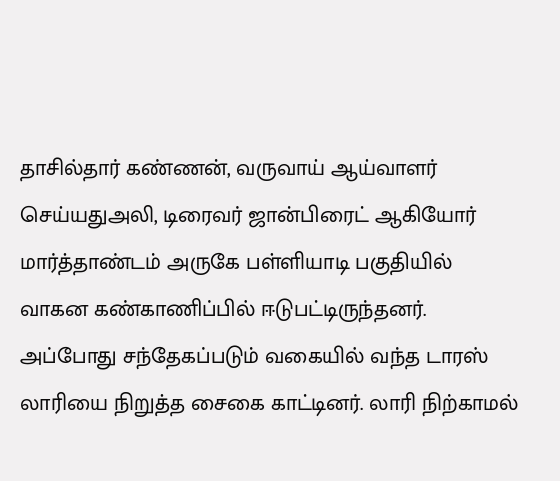தாசில்தார் கண்ணன், வருவாய் ஆய்வாளர் செய்யதுஅலி, டிரைவர் ஜான்பிரைட் ஆகியோர் மார்த்தாண்டம் அருகே பள்ளியாடி பகுதியில் வாகன கண்காணிப்பில் ஈடுபட்டிருந்தனர். அப்போது சந்தேகப்படும் வகையில் வந்த டாரஸ் லாரியை நிறுத்த சைகை காட்டினர். லாரி நிற்காமல்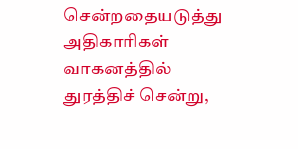சென்றதையடுத்து அதிகாரிகள் வாகனத்தில் துரத்திச் சென்று,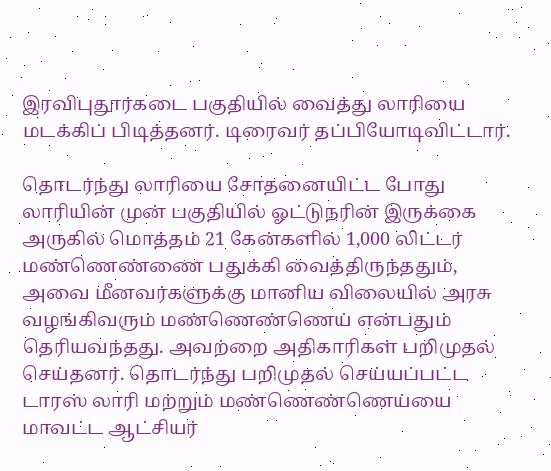இரவிபுதூர்கடை பகுதியில் வைத்து லாரியை மடக்கிப் பிடித்தனர். டிரைவர் தப்பியோடிவிட்டார்.

தொடர்ந்து லாரியை சோதனையிட்ட போது லாரியின் முன் பகுதியில் ஓட்டுநரின் இருக்கை அருகில் மொத்தம் 21 கேன்களில் 1,000 லிட்டர் மண்ணெண்ணை பதுக்கி வைத்திருந்ததும், அவை மீனவர்களுக்கு மானிய விலையில் அரசு வழங்கிவரும் மண்ணெண்ணெய் என்பதும் தெரியவந்தது. அவற்றை அதிகாரிகள் பறிமுதல் செய்தனர். தொடர்ந்து பறிமுதல் செய்யப்பட்ட டாரஸ் லாரி மற்றும் மண்ணெண்ணெய்யை மாவட்ட ஆட்சியர்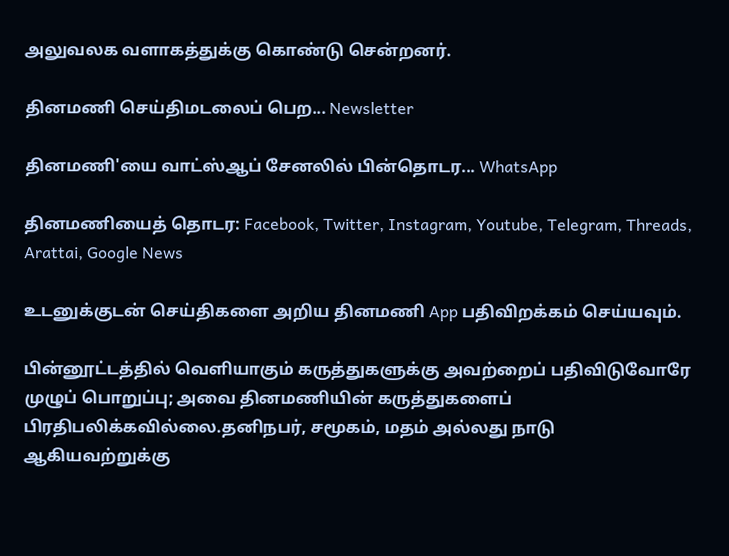அலுவலக வளாகத்துக்கு கொண்டு சென்றனர்.

தினமணி செய்திமடலைப் பெற... Newsletter

தினமணி'யை வாட்ஸ்ஆப் சேனலில் பின்தொடர... WhatsApp

தினமணியைத் தொடர: Facebook, Twitter, Instagram, Youtube, Telegram, Threads, Arattai, Google News

உடனுக்குடன் செய்திகளை அறிய தினமணி App பதிவிறக்கம் செய்யவும்.

பின்னூட்டத்தில் வெளியாகும் கருத்துகளுக்கு அவற்றைப் பதிவிடுவோரே முழுப் பொறுப்பு; அவை தினமணியின் கருத்துகளைப் பிரதிபலிக்கவில்லை.தனிநபர், சமூகம், மதம் அல்லது நாடு ஆகியவற்றுக்கு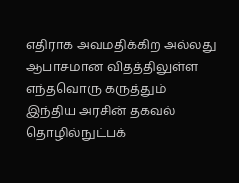எதிராக அவமதிக்கிற அல்லது ஆபாசமான விதத்திலுள்ள எந்தவொரு கருத்தும் இந்திய அரசின் தகவல் தொழில்நுட்பக்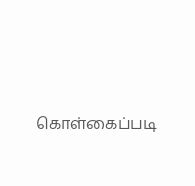கொள்கைப்படி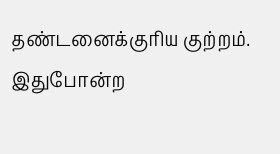தண்டனைக்குரிய குற்றம். இதுபோன்ற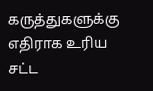கருத்துகளுக்கு எதிராக உரிய சட்ட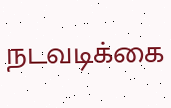நடவடிக்கை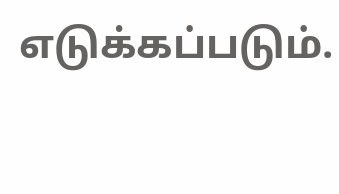எடுக்கப்படும்.